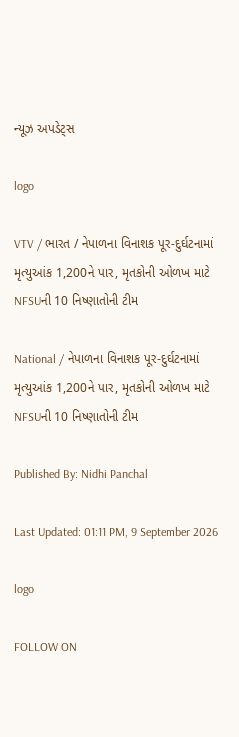ન્યૂઝ અપડેટ્સ

logo

VTV / ભારત / નેપાળના વિનાશક પૂર-દુર્ઘટનામાં મૃત્યુઆંક 1,200ને પાર, મૃતકોની ઓળખ માટે NFSUની 10 નિષ્ણાતોની ટીમ

National / નેપાળના વિનાશક પૂર-દુર્ઘટનામાં મૃત્યુઆંક 1,200ને પાર, મૃતકોની ઓળખ માટે NFSUની 10 નિષ્ણાતોની ટીમ

Published By: Nidhi Panchal

Last Updated: 01:11 PM, 9 September 2026

logo

FOLLOW ON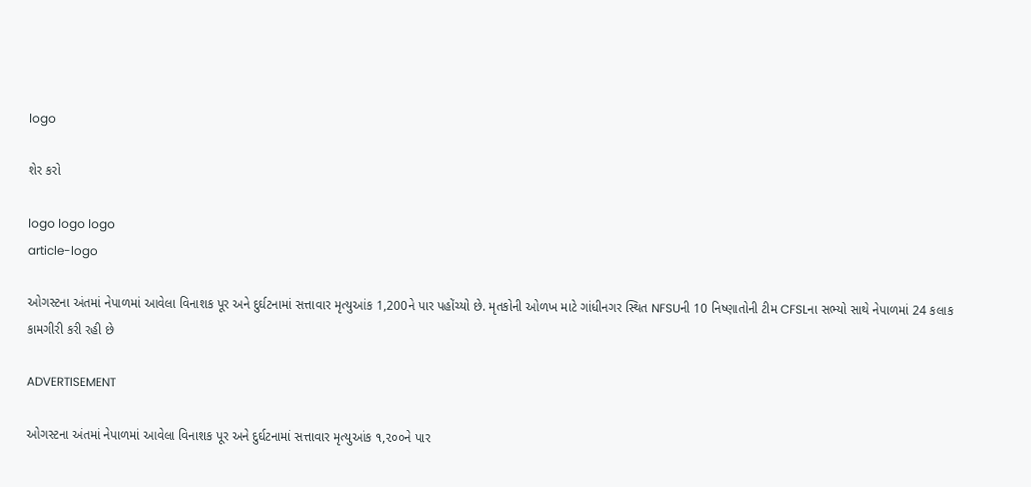logo

શેર કરો

logo logo logo
article-logo

ઓગસ્ટના અંતમાં નેપાળમાં આવેલા વિનાશક પૂર અને દુર્ઘટનામાં સત્તાવાર મૃત્યુઆંક 1,200ને પાર પહોંચ્યો છે. મૃતકોની ઓળખ માટે ગાંધીનગર સ્થિત NFSUની 10 નિષ્ણાતોની ટીમ CFSLના સભ્યો સાથે નેપાળમાં 24 કલાક કામગીરી કરી રહી છે

ADVERTISEMENT

ઓગસ્ટના અંતમાં નેપાળમાં આવેલા વિનાશક પૂર અને દુર્ઘટનામાં સત્તાવાર મૃત્યુઆંક ૧,૨૦૦ને પાર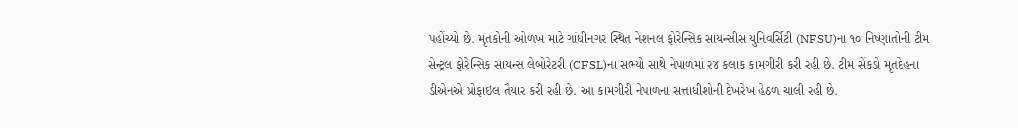પહોંચ્યો છે. મૃતકોની ઓળખ માટે ગાંધીનગર સ્થિત નેશનલ ફોરેન્સિક સાયન્સીસ યુનિવર્સિટી (NFSU)ના ૧૦ નિષ્ણાતોની ટીમ સેન્ટ્રલ ફોરેન્સિક સાયન્સ લેબોરેટરી (CFSL)ના સભ્યો સાથે નેપાળમાં ર૪ કલાક કામગીરી કરી રહી છે. ટીમ સેંકડો મૃતદેહના ડીએનએ પ્રોફાઇલ તૈયાર કરી રહી છે. આ કામગીરી નેપાળના સત્તાધીશોની દેખરેખ હેઠળ ચાલી રહી છે.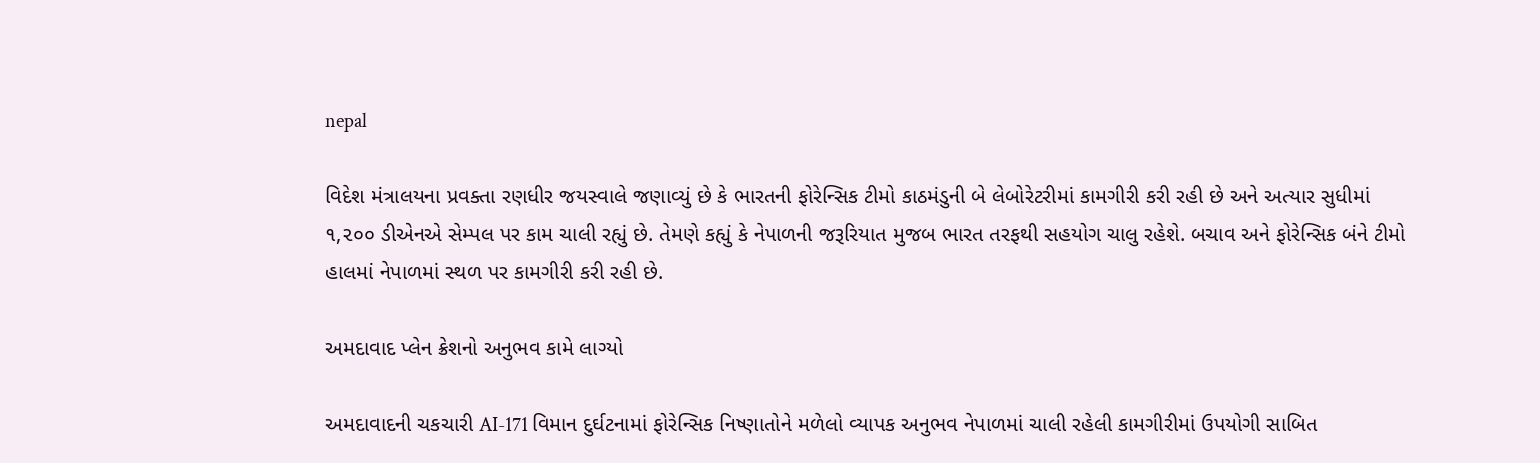nepal

વિદેશ મંત્રાલયના પ્રવક્તા રણધીર જયસ્વાલે જણાવ્યું છે કે ભારતની ફોરેન્સિક ટીમો કાઠમંડુની બે લેબોરેટરીમાં કામગીરી કરી રહી છે અને અત્યાર સુધીમાં ૧,૨૦૦ ડીએનએ સેમ્પલ પર કામ ચાલી રહ્યું છે. તેમણે કહ્યું કે નેપાળની જરૂરિયાત મુજબ ભારત તરફથી સહયોગ ચાલુ રહેશે. બચાવ અને ફોરેન્સિક બંને ટીમો હાલમાં નેપાળમાં સ્થળ પર કામગીરી કરી રહી છે.

અમદાવાદ પ્લેન ક્રેશનો અનુભવ કામે લાગ્યો

અમદાવાદની ચકચારી AI-171 વિમાન દુર્ઘટનામાં ફોરેન્સિક નિષ્ણાતોને મળેલો વ્યાપક અનુભવ નેપાળમાં ચાલી રહેલી કામગીરીમાં ઉપયોગી સાબિત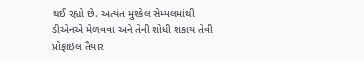થઈ રહ્યો છે. અત્યંત મુશ્કેલ સેમ્પલમાંથી ડીએનએ મેળવવા અને તેની શોધી શકાય તેવી પ્રોફાઇલ તૈયાર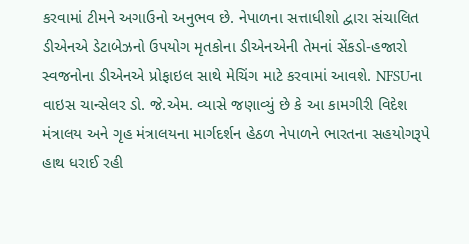કરવામાં ટીમને અગાઉનો અનુભવ છે. નેપાળના સત્તાધીશો દ્વારા સંચાલિત ડીએનએ ડેટાબેઝનો ઉપયોગ મૃતકોના ડીએનએની તેમનાં સેંકડો-હજારો સ્વજનોના ડીએનએ પ્રોફાઇલ સાથે મેચિંગ માટે કરવામાં આવશે. NFSUના વાઇસ ચાન્સેલર ડો. જે.એમ. વ્યાસે જણાવ્યું છે કે આ કામગીરી વિદેશ મંત્રાલય અને ગૃહ મંત્રાલયના માર્ગદર્શન હેઠળ નેપાળને ભારતના સહયોગરૂપે હાથ ધરાઈ રહી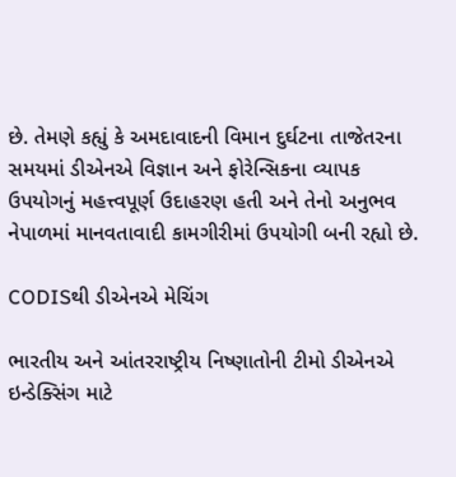છે. તેમણે કહ્યું કે અમદાવાદની વિમાન દુર્ઘટના તાજેતરના સમયમાં ડીએનએ વિજ્ઞાન અને ફોરેન્સિકના વ્યાપક ઉપયોગનું મહત્ત્વપૂર્ણ ઉદાહરણ હતી અને તેનો અનુભવ નેપાળમાં માનવતાવાદી કામગીરીમાં ઉપયોગી બની રહ્યો છે.

CODISથી ડીએનએ મેચિંગ

ભારતીય અને આંતરરાષ્ટ્રીય નિષ્ણાતોની ટીમો ડીએનએ ઇન્ડેક્સિંગ માટે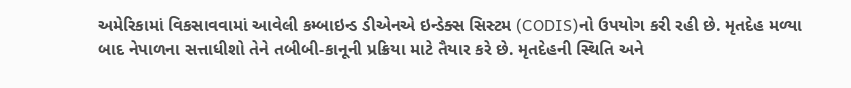અમેરિકામાં વિકસાવવામાં આવેલી કમ્બાઇન્ડ ડીએનએ ઇન્ડેક્સ સિસ્ટમ (CODIS)નો ઉપયોગ કરી રહી છે. મૃતદેહ મળ્યા બાદ નેપાળના સત્તાધીશો તેને તબીબી-કાનૂની પ્રક્રિયા માટે તૈયાર કરે છે. મૃતદેહની સ્થિતિ અને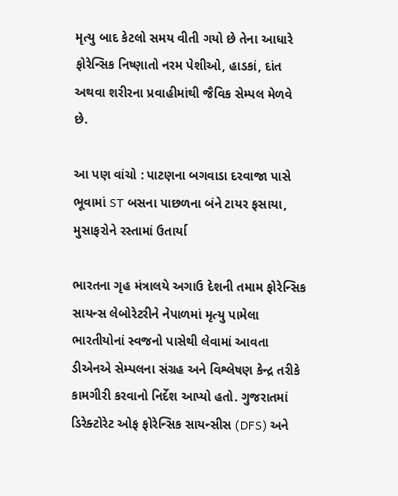મૃત્યુ બાદ કેટલો સમય વીતી ગયો છે તેના આધારે ફોરેન્સિક નિષ્ણાતો નરમ પેશીઓ, હાડકાં, દાંત અથવા શરીરના પ્રવાહીમાંથી જૈવિક સેમ્પલ મેળવે છે.

આ પણ વાંચો : પાટણના બગવાડા દરવાજા પાસે ભૂવામાં ST બસના પાછળના બંને ટાયર ફસાયા, મુસાફરોને રસ્તામાં ઉતાર્યા

ભારતના ગૃહ મંત્રાલયે અગાઉ દેશની તમામ ફોરેન્સિક સાયન્સ લેબોરેટરીને નેપાળમાં મૃત્યુ પામેલા ભારતીયોનાં સ્વજનો પાસેથી લેવામાં આવતા ડીએનએ સેમ્પલના સંગ્રહ અને વિશ્લેષણ કેન્દ્ર તરીકે કામગીરી કરવાનો નિર્દેશ આપ્યો હતો. ગુજરાતમાં ડિરેક્ટોરેટ ઓફ ફોરેન્સિક સાયન્સીસ (DFS) અને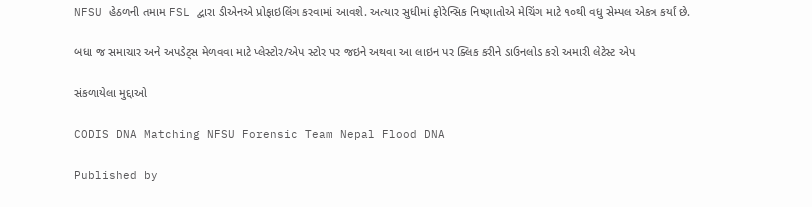NFSU હેઠળની તમામ FSL દ્વારા ડીએનએ પ્રોફાઇલિંગ કરવામાં આવશે. અત્યાર સુધીમાં ફોરેન્સિક નિષ્ણાતોએ મેચિંગ માટે ૧૦થી વધુ સેમ્પલ એકત્ર કર્યાં છે.

બધા જ સમાચાર અને અપડેટ્સ મેળવવા માટે પ્લેસ્ટોર/એપ સ્ટોર પર જઇને અથવા આ લાઇન પર ક્લિક કરીને ડાઉનલોડ કરો અમારી લેટેસ્ટ એપ

સંકળાયેલા મુદ્દાઓ

CODIS DNA Matching NFSU Forensic Team Nepal Flood DNA

Published by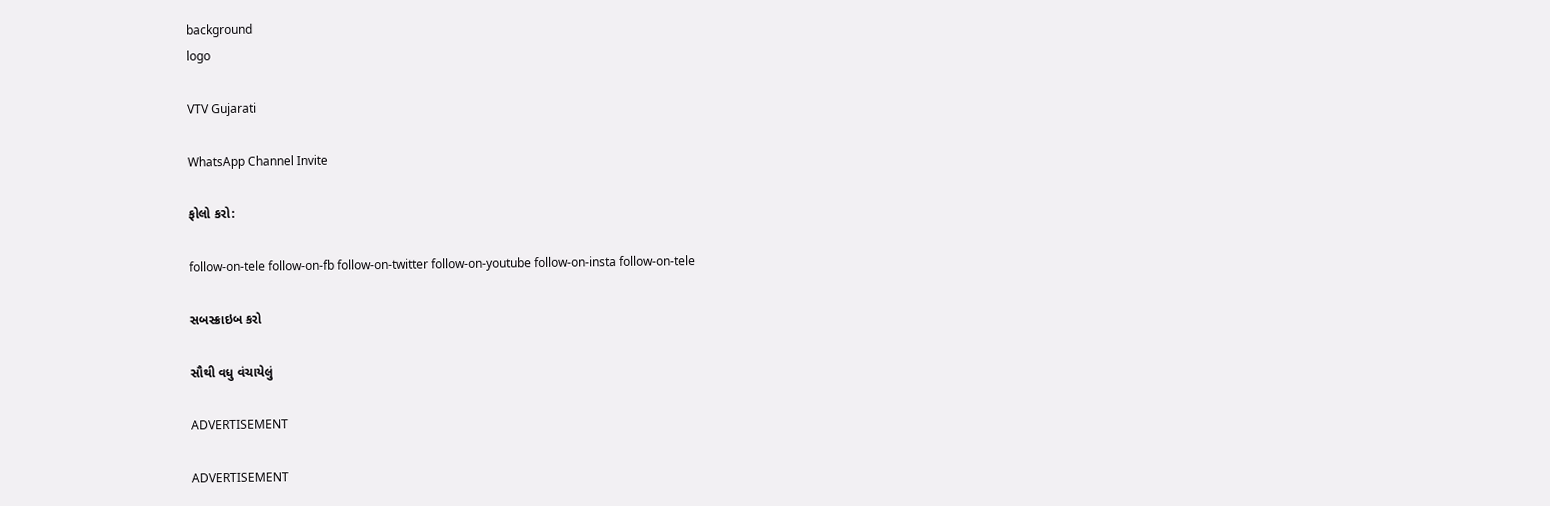background
logo

VTV Gujarati

WhatsApp Channel Invite

ફોલો કરો:

follow-on-tele follow-on-fb follow-on-twitter follow-on-youtube follow-on-insta follow-on-tele

સબસ્ક્રાઇબ કરો

સૌથી વધુ વંચાયેલું

ADVERTISEMENT

ADVERTISEMENT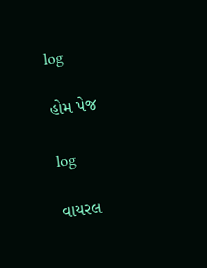log

હોમ પેજ

log

વાયરલ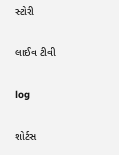સ્ટોરી

લાઈવ ટીવી

log

શોર્ટસ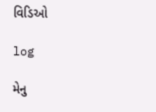વિડિઓ

log

મેનુ